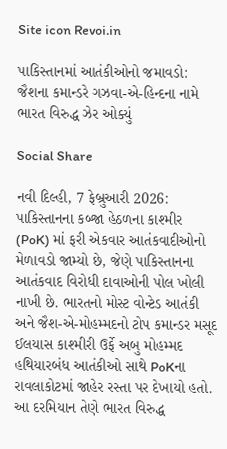Site icon Revoi.in

પાકિસ્તાનમાં આતંકીઓનો જમાવડો: જૈશના કમાન્ડરે ગઝવા-એ-હિન્દના નામે ભારત વિરુદ્ધ ઝેર ઓક્યું

Social Share

નવી દિલ્હી, 7 ફેબ્રુઆરી 2026: પાકિસ્તાનના કબ્જા હેઠળના કાશ્મીર (PoK) માં ફરી એકવાર આતંકવાદીઓનો મેળાવડો જામ્યો છે, જેણે પાકિસ્તાનના આતંકવાદ વિરોધી દાવાઓની પોલ ખોલી નાખી છે. ભારતનો મોસ્ટ વોન્ટેડ આતંકી અને જૈશ-એ-મોહમ્મદનો ટોપ કમાન્ડર મસૂદ ઈલયાસ કાશ્મીરી ઉર્ફે અબુ મોહમ્મદ હથિયારબંધ આતંકીઓ સાથે PoKના રાવલાકોટમાં જાહેર રસ્તા પર દેખાયો હતો. આ દરમિયાન તેણે ભારત વિરુદ્ધ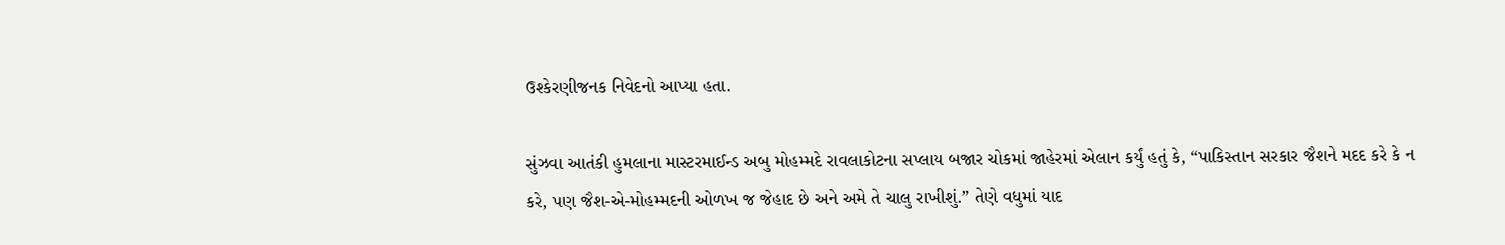ઉશ્કેરણીજનક નિવેદનો આપ્યા હતા.

સુંઝવા આતંકી હુમલાના માસ્ટરમાઈન્ડ અબુ મોહમ્મદે રાવલાકોટના સપ્લાય બજાર ચોકમાં જાહેરમાં એલાન કર્યું હતું કે, “પાકિસ્તાન સરકાર જૈશને મદદ કરે કે ન કરે, પણ જૈશ-એ-મોહમ્મદની ઓળખ જ જેહાદ છે અને અમે તે ચાલુ રાખીશું.” તેણે વધુમાં યાદ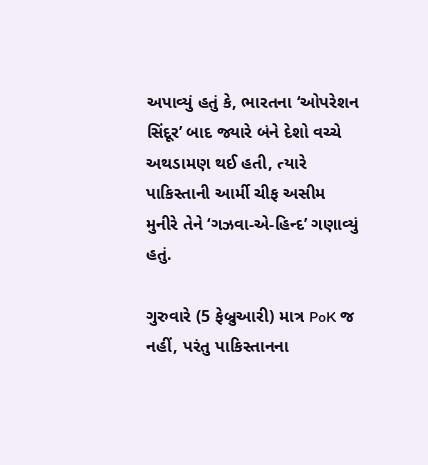અપાવ્યું હતું કે, ભારતના ‘ઓપરેશન સિંદૂર’ બાદ જ્યારે બંને દેશો વચ્ચે અથડામણ થઈ હતી, ત્યારે પાકિસ્તાની આર્મી ચીફ અસીમ મુનીરે તેને ‘ગઝવા-એ-હિન્દ’ ગણાવ્યું હતું.

ગુરુવારે (5 ફેબ્રુઆરી) માત્ર PoK જ નહીં, પરંતુ પાકિસ્તાનના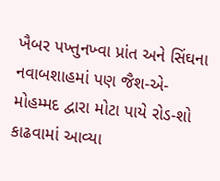ખૈબર પખ્તુનખ્વા પ્રાંત અને સિંઘના નવાબશાહમાં પણ જૈશ-એ-મોહમ્મદ દ્વારા મોટા પાયે રોડ-શો કાઢવામાં આવ્યા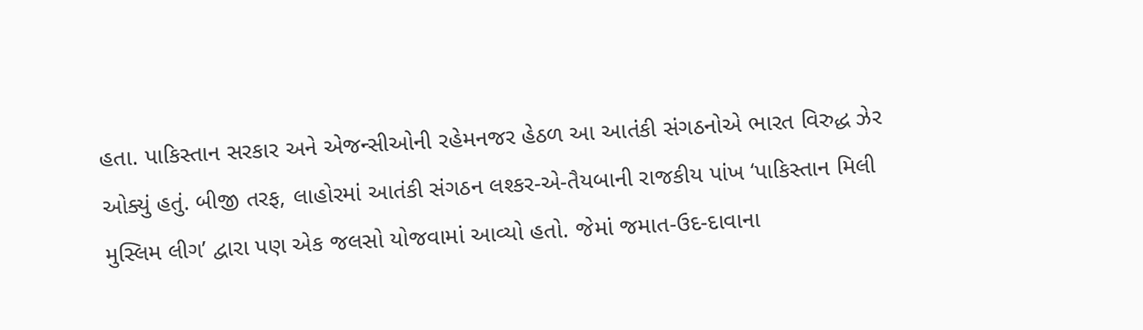હતા. પાકિસ્તાન સરકાર અને એજન્સીઓની રહેમનજર હેઠળ આ આતંકી સંગઠનોએ ભારત વિરુદ્ધ ઝેર ઓક્યું હતું. બીજી તરફ, લાહોરમાં આતંકી સંગઠન લશ્કર-એ-તૈયબાની રાજકીય પાંખ ‘પાકિસ્તાન મિલી મુસ્લિમ લીગ’ દ્વારા પણ એક જલસો યોજવામાં આવ્યો હતો. જેમાં જમાત-ઉદ-દાવાના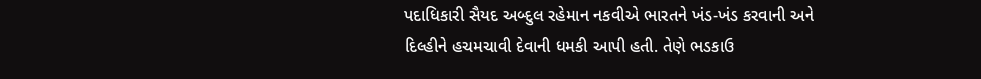પદાધિકારી સૈયદ અબ્દુલ રહેમાન નકવીએ ભારતને ખંડ-ખંડ કરવાની અને દિલ્હીને હચમચાવી દેવાની ધમકી આપી હતી. તેણે ભડકાઉ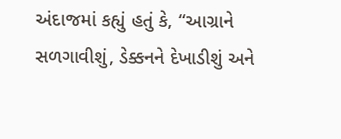અંદાજમાં કહ્યું હતું કે, “આગ્રાને સળગાવીશું, ડેક્કનને દેખાડીશું અને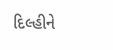દિલ્હીને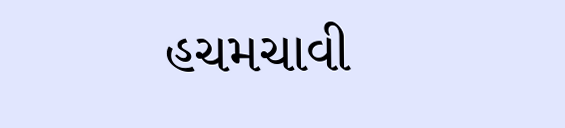હચમચાવી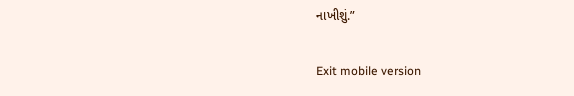નાખીશું.”

Exit mobile version